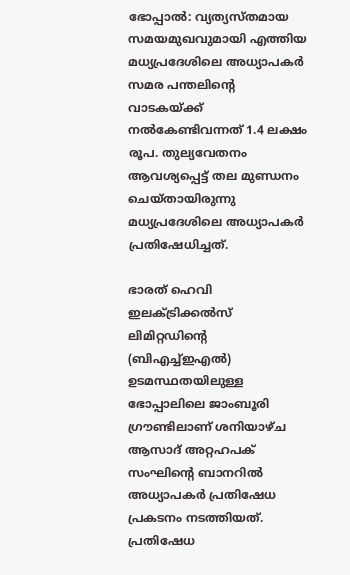ഭോപ്പാല്‍: വ്യത്യസ്തമായ സമയമുഖവുമായി എത്തിയ മധ്യപ്രദേശിലെ അധ്യാപകര്‍ സമര പന്തലിന്റെ വാടകയ്ക്ക് നല്‍കേണ്ടിവന്നത് 1.4 ലക്ഷം രൂപ. തുല്യവേതനം ആവശ്യപ്പെട്ട് തല മുണ്ഡനം ചെയ്തായിരുന്നു മധ്യപ്രദേശിലെ അധ്യാപകര്‍ പ്രതിഷേധിച്ചത്.

ഭാരത് ഹെവി ഇലക്ട്രിക്കല്‍സ് ലിമിറ്റഡിന്റെ (ബിഎച്ച്ഇഎല്‍) ഉടമസ്ഥതയിലുള്ള ഭോപ്പാലിലെ ജാംബൂരി ഗ്രൗണ്ടിലാണ് ശനിയാഴ്ച ആസാദ് അറ്റഹപക് സംഘിന്റെ ബാനറില്‍ അധ്യാപകര്‍ പ്രതിഷേധ പ്രകടനം നടത്തിയത്. പ്രതിഷേധ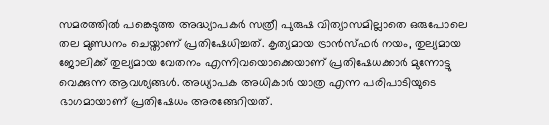സമരത്തില്‍ പങ്കെടുത്ത അദ്ധ്യാപകര്‍ സത്രീ പുരുഷ വിത്യാസമില്ലാതെ ഒരുപോലെ തല മുണ്ഡനം ചെയ്താണ് പ്രതിഷേധിച്ചത്. കൃത്യമായ ട്രാന്‍സ്ഫര്‍ നയം, തുല്യമായ ജോലിക്ക് തുല്യമായ വേതനം എന്നിവയൊക്കെയാണ് പ്രതിഷേധക്കാര്‍ മുന്നോട്ടു വെക്കുന്ന ആവശ്യങ്ങള്‍. അധ്യാപക അധികാര്‍ യാത്ര എന്ന പരിപാടിയുടെ ഭാഗമായാണ് പ്രതിഷേധം അരങ്ങേറിയത്.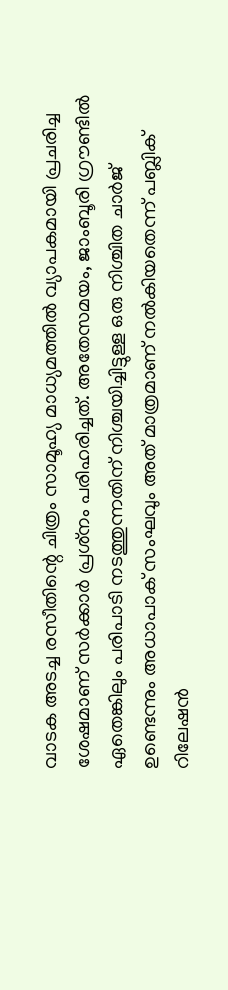വാടക അടച്ച രസീതിന്റെ ചിത്രം സാമൂഹ്യ മാധ്യമത്തില്‍ വ്യാപകമായി പ്രചരിച്ച ശേഷമാണ് സര്‍ക്കാര്‍ പ്രശ്‌നം പരിഹരിച്ചത്. അതേസമയം, ജാംബൂരി ഗ്രൗണ്ടില്‍ ഏതെങ്കിലും പരിപാടി നടത്തുന്നതിന് നിശ്ചയിച്ചിട്ടുള്ള ഒരു നിശ്ചിത ചാര്‍ജ് ഉണ്ടെന്നും അധാപാക് സംഘവും അത് മാത്രമാണ് നല്‍കിയതെന്ന് പബ്ലിക് റിലേഷന്‍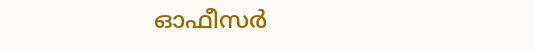ഓഫീസര്‍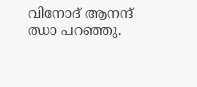വിനോദ് ആനന്ദ് ഝാ പറഞ്ഞു.